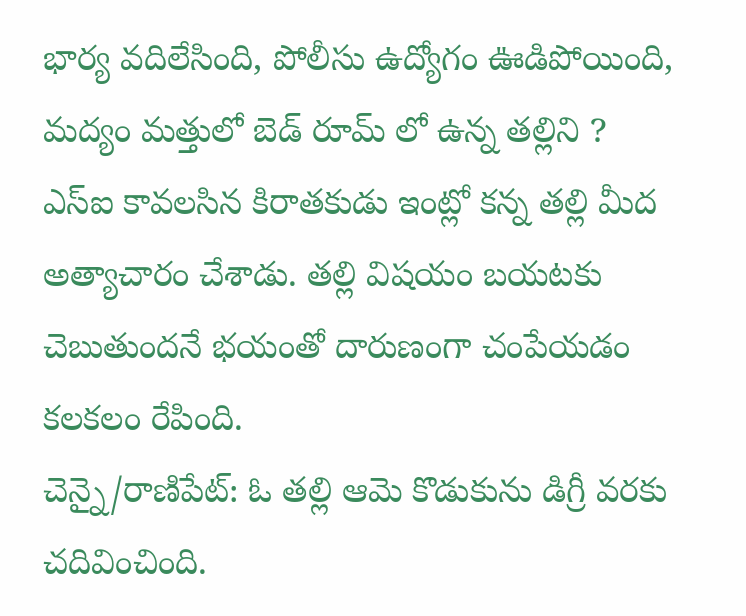భార్య వదిలేసింది, పోలీసు ఉద్యోగం ఊడిపోయింది, మద్యం మత్తులో బెడ్ రూమ్ లో ఉన్న తల్లిని ?
ఎస్ఐ కావలసిన కిరాతకుడు ఇంట్లో కన్న తల్లి మీద అత్యాచారం చేశాడు. తల్లి విషయం బయటకు చెబుతుందనే భయంతో దారుణంగా చంపేయడం కలకలం రేపింది.
చెన్నై/రాణిపేట్: ఓ తల్లి ఆమె కొడుకును డిగ్రీ వరకు చదివించింది.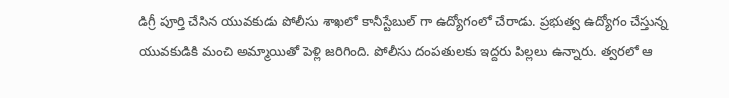డిగ్రీ పూర్తి చేసిన యువకుడు పోలీసు శాఖలో కానీస్టేబుల్ గా ఉద్యోగంలో చేరాడు. ప్రభుత్వ ఉద్యోగం చేస్తున్న యువకుడికి మంచి అమ్మాయితో పెళ్లి జరిగింది. పోలీసు దంపతులకు ఇద్దరు పిల్లలు ఉన్నారు. త్వరలో ఆ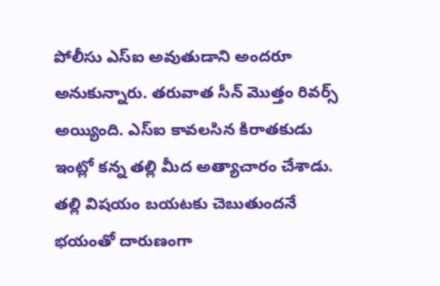పోలీసు ఎస్ఐ అవుతుడాని అందరూ అనుకున్నారు. తరువాత సీన్ మొత్తం రివర్స్ అయ్యింది. ఎస్ఐ కావలసిన కిరాతకుడు ఇంట్లో కన్న తల్లి మీద అత్యాచారం చేశాడు. తల్లి విషయం బయటకు చెబుతుందనే భయంతో దారుణంగా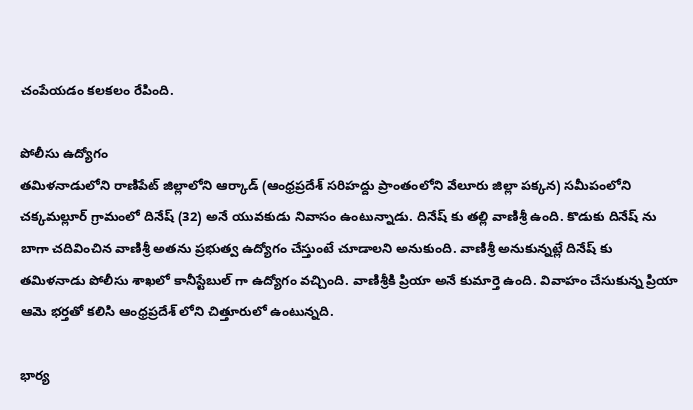చంపేయడం కలకలం రేపింది.

పోలీసు ఉద్యోగం
తమిళనాడులోని రాణిపేట్ జిల్లాలోని ఆర్కాడ్ (ఆంధ్రప్రదేశ్ సరిహద్దు ప్రాంతంలోని వేలూరు జిల్లా పక్కన) సమీపంలోని చక్కమల్లూర్ గ్రామంలో దినేష్ (32) అనే యువకుడు నివాసం ఉంటున్నాడు. దినేష్ కు తల్లి వాణిశ్రీ ఉంది. కొడుకు దినేష్ ను బాగా చదివించిన వాణిశ్రీ అతను ప్రభుత్వ ఉద్యోగం చేస్తుంటే చూడాలని అనుకుంది. వాణిశ్రీ అనుకున్నట్లే దినేష్ కు తమిళనాడు పోలీసు శాఖలో కానీస్టేబుల్ గా ఉద్యోగం వచ్చింది. వాణిశ్రీకి ప్రియా అనే కుమార్తె ఉంది. వివాహం చేసుకున్న ప్రియా ఆమె భర్తతో కలిసి ఆంధ్రప్రదేశ్ లోని చిత్తూరులో ఉంటున్నది.

భార్య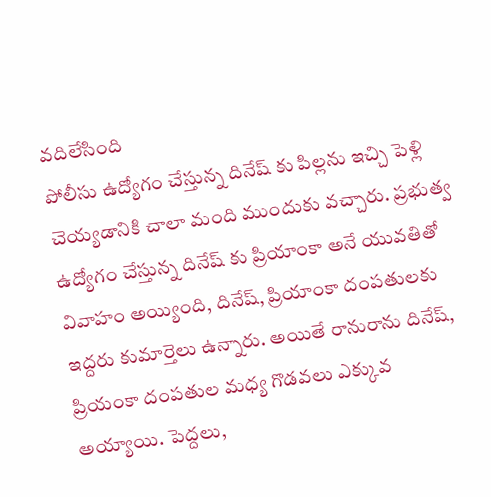వదిలేసింది
పోలీసు ఉద్యోగం చేస్తున్న దినేష్ కు పిల్లను ఇచ్చి పెళ్లి చెయ్యడానికి చాలా మంది ముందుకు వచ్చారు. ప్రభుత్వ ఉద్యోగం చేస్తున్న దినేష్ కు ప్రియాంకా అనే యువతితో వివాహం అయ్యింది, దినేష్, ప్రియాంకా దంపతులకు ఇద్దరు కుమార్తెలు ఉన్నారు. అయితే రానురాను దినేష్, ప్రియంకా దంపతుల మధ్య గొడవలు ఎక్కువ అయ్యాయి. పెద్దలు,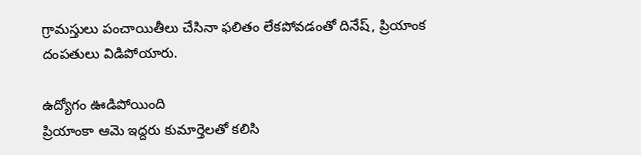గ్రామస్తులు పంచాయితీలు చేసినా ఫలితం లేకపోవడంతో దినేష్, ప్రియాంక దంపతులు విడిపోయారు.

ఉద్యోగం ఊడిపోయింది
ప్రియాంకా ఆమె ఇద్దరు కుమార్తెలతో కలిసి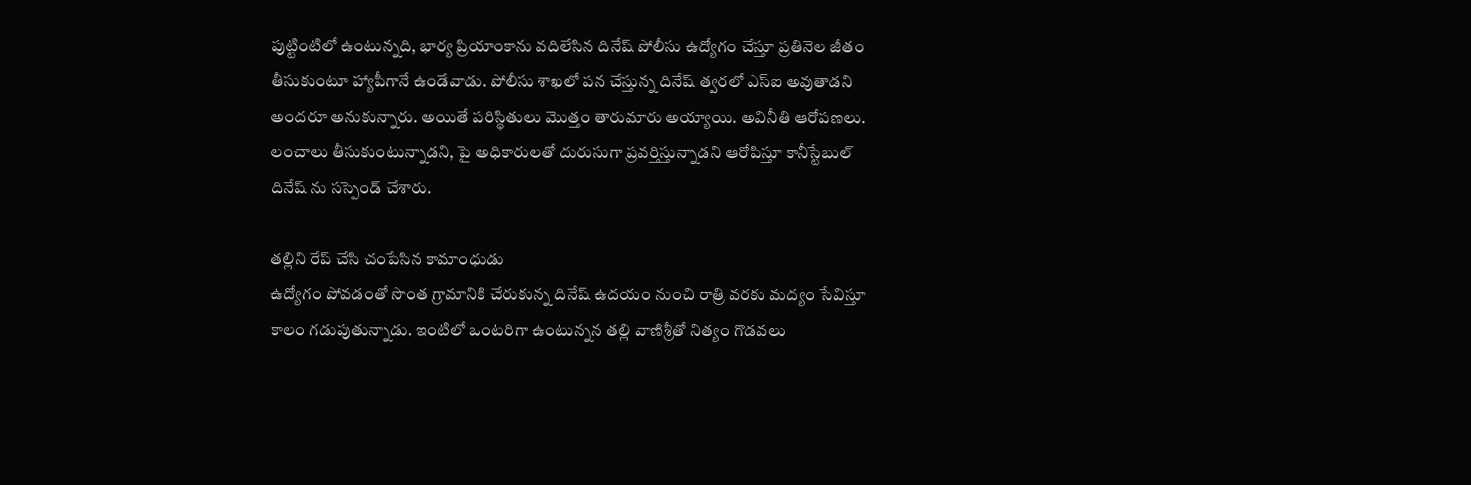పుట్టింటిలో ఉంటున్నది, భార్య ప్రియాంకాను వదిలేసిన దినేష్ పోలీసు ఉద్యోగం చేస్తూ ప్రతినెల జీతం తీసుకుంటూ హ్యాపీగానే ఉండేవాడు. పోలీసు శాఖలో పన చేస్తున్న దినేష్ త్వరలో ఎస్ఐ అవుతాడని అందరూ అనుకున్నారు. అయితే పరిస్థితులు మొత్తం తారుమారు అయ్యాయి. అవినీతి ఆరోపణలు. లంచాలు తీసుకుంటున్నాడని, పై అధికారులతో దురుసుగా ప్రవర్తిస్తున్నాడని ఆరోపిస్తూ కానీస్టేబుల్ దినేష్ ను సస్పెండ్ చేశారు.

తల్లిని రేప్ చేసి చంపేసిన కామాంధుడు
ఉద్యోగం పోవడంతో సొంత గ్రామానికి చేరుకున్న దినేష్ ఉదయం నుంచి రాత్రి వరకు మద్యం సేవిస్తూ కాలం గడుపుతున్నాడు. ఇంటిలో ఒంటరిగా ఉంటున్నన తల్లి వాణిశ్రీతో నిత్యం గొడవలు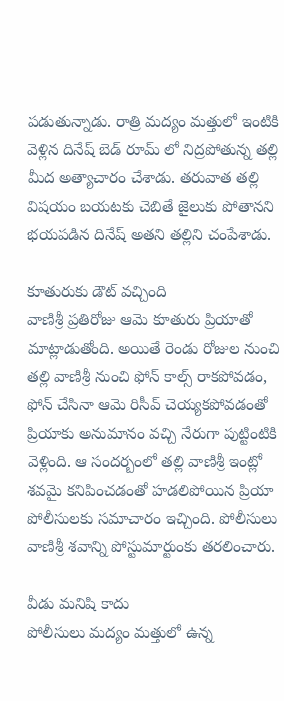పడుతున్నాడు. రాత్రి మద్యం మత్తులో ఇంటికి వెళ్లిన దినేష్ బెడ్ రూమ్ లో నిద్రపోతున్న తల్లి మీద అత్యాచారం చేశాడు. తరువాత తల్లి విషయం బయటకు చెబితే జైలుకు పోతానని భయపడిన దినేష్ అతని తల్లిని చంపేశాడు.

కూతురుకు డౌట్ వచ్చింది
వాణిశ్రీ ప్రతిరోజు ఆమె కూతురు ప్రియాతో మాట్లాడుతోంది. అయితే రెండు రోజుల నుంచి తల్లి వాణిశ్రీ నుంచి ఫోన్ కాల్స్ రాకపోవడం, ఫోన్ చేసినా ఆమె రిసీవ్ చెయ్యకపోవడంతో ప్రియాకు అనుమానం వచ్చి నేరుగా పుట్టింటికి వెళ్లింది. ఆ సందర్బంలో తల్లి వాణిశ్రీ ఇంట్లో శవమై కనిపించడంతో హడలిపోయిన ప్రియా పోలీసులకు సమాచారం ఇచ్చింది. పోలీసులు వాణిశ్రీ శవాన్ని పోస్టుమార్టుంకు తరలించారు.

వీడు మనిషి కాదు
పోలీసులు మద్యం మత్తులో ఉన్న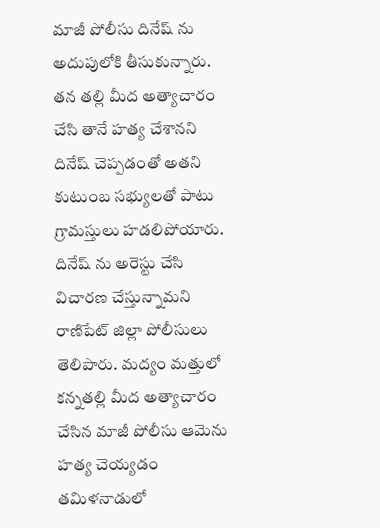మాజీ పోలీసు దినేష్ ను అదుపులోకి తీసుకున్నారు. తన తల్లి మీద అత్యాచారం చేసి తానే హత్య చేశానని దినేష్ చెప్పడంతో అతని కుటుంబ సభ్యులతో పాటు గ్రామస్తులు హడలిపోయారు. దినేష్ ను అరెస్టు చేసి విచారణ చేస్తున్నామని రాణిపేట్ జిల్లా పోలీసులు తెలిపారు. మద్యం మత్తులో కన్నతల్లి మీద అత్యాచారం చేసిన మాజీ పోలీసు ఆమెను హత్య చెయ్యడం తమిళనాడులో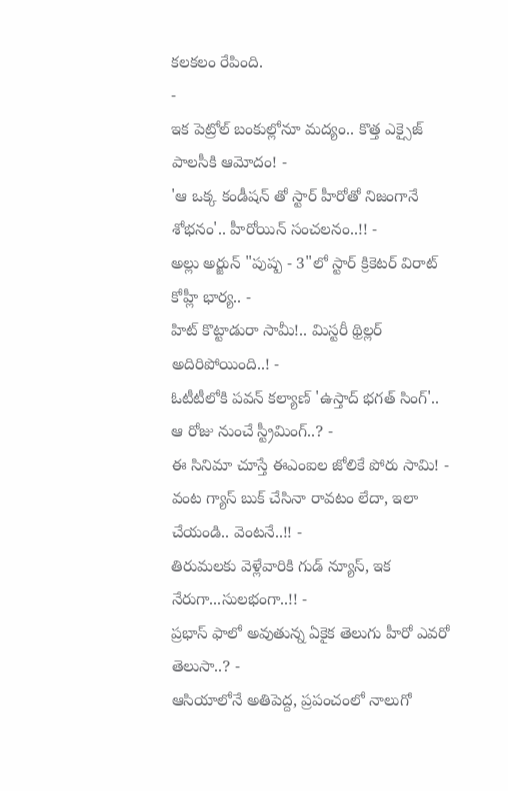కలకలం రేపింది.
-
ఇక పెట్రోల్ బంకుల్లోనూ మద్యం.. కొత్త ఎక్సైజ్ పాలసీకి ఆమోదం! -
'ఆ ఒక్క కండీషన్ తో స్టార్ హీరోతో నిజంగానే శోభనం'.. హీరోయిన్ సంచలనం..!! -
అల్లు అర్జున్ "పుష్ప - 3"లో స్టార్ క్రికెటర్ విరాట్ కోహ్లీ భార్య.. -
హిట్ కొట్టాడురా సామీ!.. మిస్టరీ థ్రిల్లర్ అదిరిపోయింది..! -
ఓటీటీలోకి పవన్ కల్యాణ్ 'ఉస్తాద్ భగత్ సింగ్'.. ఆ రోజు నుంచే స్ట్రీమింగ్..? -
ఈ సినిమా చూస్తే ఈఎంఐల జోలికే పోరు సామి! -
వంట గ్యాస్ బుక్ చేసినా రావటం లేదా, ఇలా చేయండి.. వెంటనే..!! -
తిరుమలకు వెళ్లేవారికి గుడ్ న్యూస్, ఇక నేరుగా...సులభంగా..!! -
ప్రభాస్ ఫాలో అవుతున్న ఏకైక తెలుగు హీరో ఎవరో తెలుసా..? -
ఆసియాలోనే అతిపెద్ద, ప్రపంచంలో నాలుగో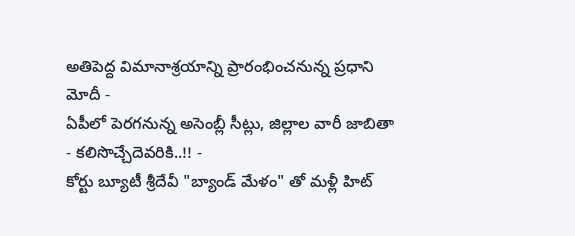అతిపెద్ద విమానాశ్రయాన్ని ప్రారంభించనున్న ప్రధాని మోదీ -
ఏపీలో పెరగనున్న అసెంబ్లీ సీట్లు, జిల్లాల వారీ జాబితా - కలిసొచ్చేదెవరికి..!! -
కోర్టు బ్యూటీ శ్రీదేవీ "బ్యాండ్ మేళం" తో మళ్లీ హిట్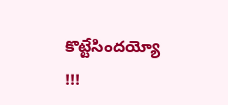కొట్టేసిందయ్యో !!!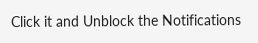Click it and Unblock the Notifications